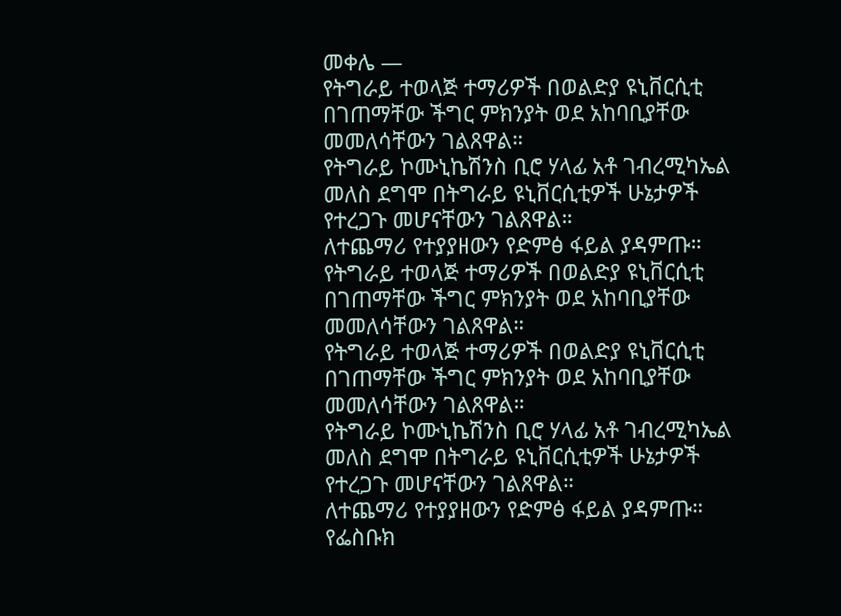መቀሌ —
የትግራይ ተወላጅ ተማሪዎች በወልድያ ዩኒቨርሲቲ በገጠማቸው ችግር ምክንያት ወደ አከባቢያቸው መመለሳቸውን ገልጸዋል።
የትግራይ ኮሙኒኬሽንስ ቢሮ ሃላፊ አቶ ገብረሚካኤል መለስ ደግሞ በትግራይ ዩኒቨርሲቲዎች ሁኔታዎች የተረጋጉ መሆናቸውን ገልጸዋል።
ለተጨማሪ የተያያዘውን የድምፅ ፋይል ያዳምጡ።
የትግራይ ተወላጅ ተማሪዎች በወልድያ ዩኒቨርሲቲ በገጠማቸው ችግር ምክንያት ወደ አከባቢያቸው መመለሳቸውን ገልጸዋል።
የትግራይ ተወላጅ ተማሪዎች በወልድያ ዩኒቨርሲቲ በገጠማቸው ችግር ምክንያት ወደ አከባቢያቸው መመለሳቸውን ገልጸዋል።
የትግራይ ኮሙኒኬሽንስ ቢሮ ሃላፊ አቶ ገብረሚካኤል መለስ ደግሞ በትግራይ ዩኒቨርሲቲዎች ሁኔታዎች የተረጋጉ መሆናቸውን ገልጸዋል።
ለተጨማሪ የተያያዘውን የድምፅ ፋይል ያዳምጡ።
የፌስቡክ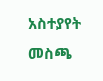አስተያየት መስጫ